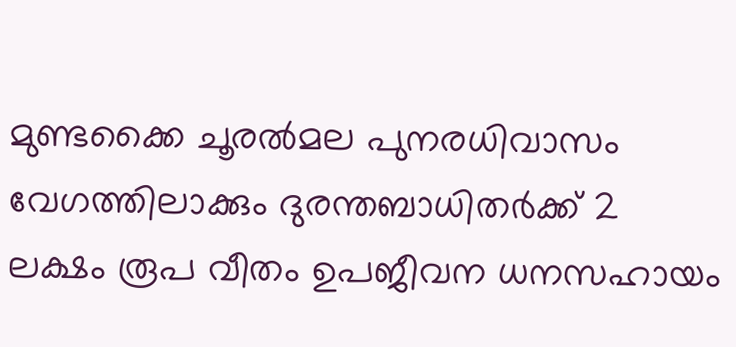മുണ്ടക്കൈ ചൂരൽമല പുനരധിവാസം വേഗത്തിലാക്കും ദുരന്തബാധിതർക്ക് 2 ലക്ഷം രൂപ വീതം ഉപജീവന ധനസഹായം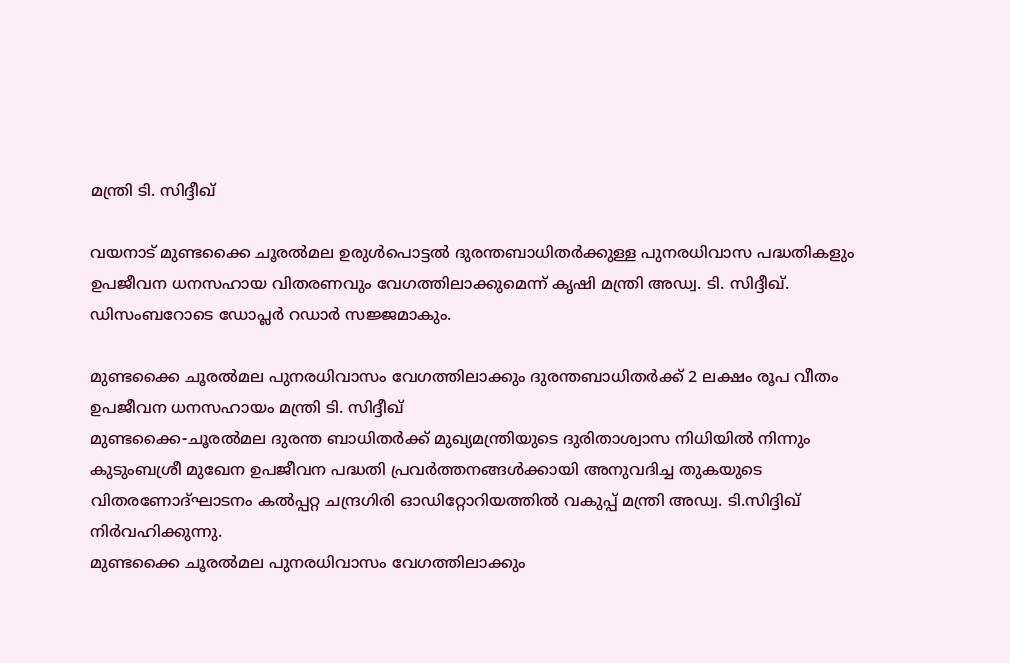മന്ത്രി ടി. സിദ്ദീഖ്

വയനാട് മുണ്ടക്കൈ ചൂരൽമല ഉരുൾപൊട്ടൽ ദുരന്തബാധിതർക്കുള്ള പുനരധിവാസ പദ്ധതികളും ഉപജീവന ധനസഹായ വിതരണവും വേഗത്തിലാക്കുമെന്ന് കൃഷി മന്ത്രി അഡ്വ. ടി. സിദ്ദീഖ്. ഡിസംബറോടെ ഡോപ്ലർ റഡാർ സജ്ജമാകും.

മുണ്ടക്കൈ ചൂരൽമല പുനരധിവാസം വേഗത്തിലാക്കും ദുരന്തബാധിതർക്ക് 2 ലക്ഷം രൂപ വീതം ഉപജീവന ധനസഹായം മന്ത്രി ടി. സിദ്ദീഖ്
മുണ്ടക്കൈ-ചൂരൽമല ദുരന്ത ബാധിതർക്ക് മുഖ്യമന്ത്രിയുടെ ദുരിതാശ്വാസ നിധിയിൽ നിന്നും കുടുംബശ്രീ മുഖേന ഉപജീവന പദ്ധതി പ്രവർത്തനങ്ങൾക്കായി അനുവദിച്ച തുകയുടെ വിതരണോദ്ഘാടനം കൽപ്പറ്റ ചന്ദ്രഗിരി ഓഡിറ്റോറിയത്തിൽ വകുപ്പ് മന്ത്രി അഡ്വ. ടി.സിദ്ദിഖ് നിർവഹിക്കുന്നു.
മുണ്ടക്കൈ ചൂരൽമല പുനരധിവാസം വേഗത്തിലാക്കും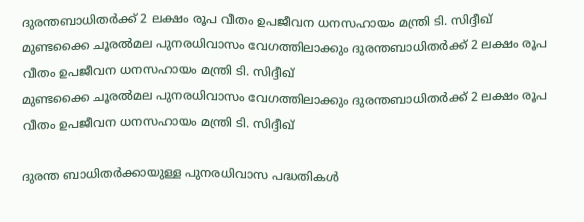ദുരന്തബാധിതർക്ക് 2 ലക്ഷം രൂപ വീതം ഉപജീവന ധനസഹായം മന്ത്രി ടി. സിദ്ദീഖ്
മുണ്ടക്കൈ ചൂരൽമല പുനരധിവാസം വേഗത്തിലാക്കും ദുരന്തബാധിതർക്ക് 2 ലക്ഷം രൂപ വീതം ഉപജീവന ധനസഹായം മന്ത്രി ടി. സിദ്ദീഖ്
മുണ്ടക്കൈ ചൂരൽമല പുനരധിവാസം വേഗത്തിലാക്കും ദുരന്തബാധിതർക്ക് 2 ലക്ഷം രൂപ വീതം ഉപജീവന ധനസഹായം മന്ത്രി ടി. സിദ്ദീഖ്

ദുരന്ത ബാധിതർക്കായുള്ള പുനരധിവാസ പദ്ധതികൾ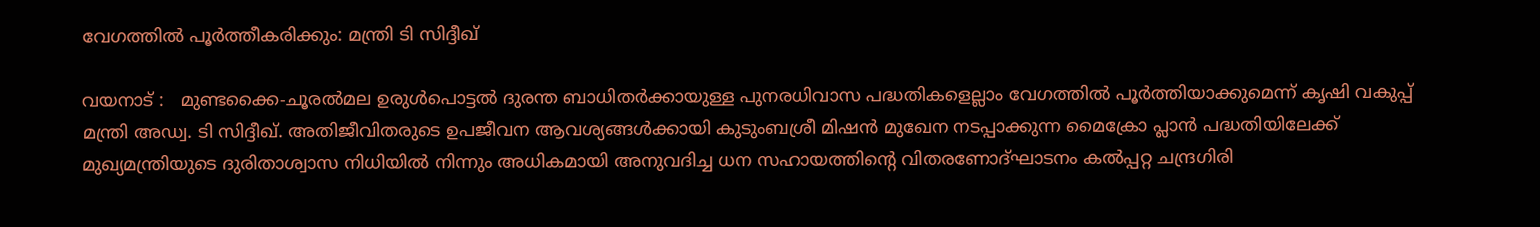വേഗത്തിൽ പൂർത്തീകരിക്കും: മന്ത്രി ടി സിദ്ദീഖ്

വയനാട് :   മുണ്ടക്കൈ-ചൂരൽമല ഉരുൾപൊട്ടൽ ദുരന്ത ബാധിതർക്കായുള്ള പുനരധിവാസ പദ്ധതികളെല്ലാം വേഗത്തിൽ പൂർത്തിയാക്കുമെന്ന് കൃഷി വകുപ്പ് മന്ത്രി അഡ്വ. ടി സിദ്ദീഖ്. അതിജീവിതരുടെ ഉപജീവന ആവശ്യങ്ങൾക്കായി കുടുംബശ്രീ മിഷൻ മുഖേന നടപ്പാക്കുന്ന മൈക്രോ പ്ലാൻ പദ്ധതിയിലേക്ക് മുഖ്യമന്ത്രിയുടെ ദുരിതാശ്വാസ നിധിയിൽ നിന്നും അധികമായി അനുവദിച്ച ധന സഹായത്തിന്റെ വിതരണോദ്ഘാടനം കൽപ്പറ്റ ചന്ദ്രഗിരി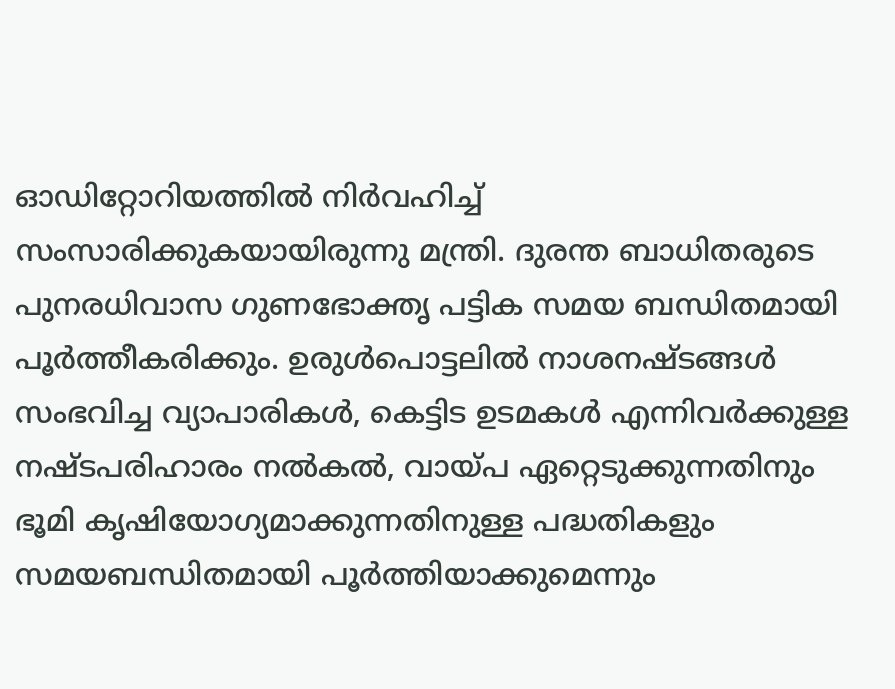ഓഡിറ്റോറിയത്തിൽ നിർവഹിച്ച് സംസാരിക്കുകയായിരുന്നു മന്ത്രി. ദുരന്ത ബാധിതരുടെ പുനരധിവാസ ഗുണഭോക്തൃ പട്ടിക സമയ ബന്ധിതമായി പൂർത്തീകരിക്കും. ഉരുൾപൊട്ടലിൽ നാശനഷ്ടങ്ങൾ സംഭവിച്ച വ്യാപാരികൾ, കെട്ടിട ഉടമകൾ എന്നിവർക്കുള്ള നഷ്ടപരിഹാരം നൽകൽ, വായ്പ ഏറ്റെടുക്കുന്നതിനും ഭൂമി കൃഷിയോഗ്യമാക്കുന്നതിനുള്ള പദ്ധതികളും സമയബന്ധിതമായി പൂർത്തിയാക്കുമെന്നും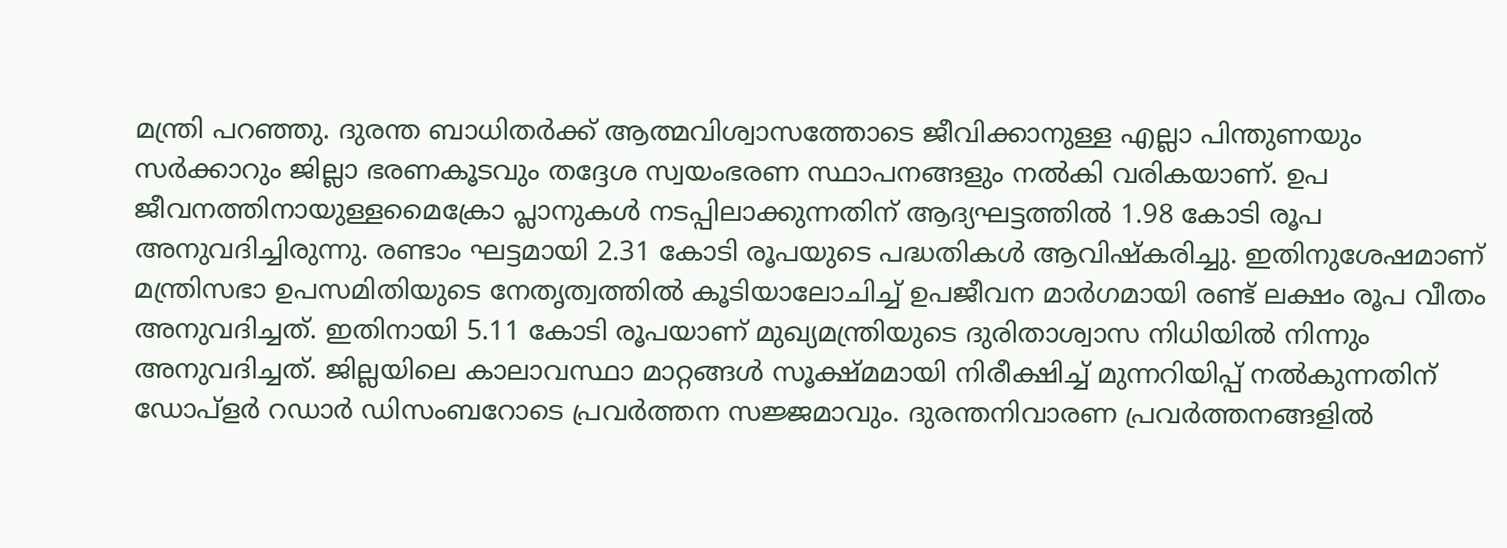മന്ത്രി പറഞ്ഞു. ദുരന്ത ബാധിതർക്ക് ആത്മവിശ്വാസത്തോടെ ജീവിക്കാനുള്ള എല്ലാ പിന്തുണയും സർക്കാറും ജില്ലാ ഭരണകൂടവും തദ്ദേശ സ്വയംഭരണ സ്ഥാപനങ്ങളും നൽകി വരികയാണ്. ഉപ ജീവനത്തിനായുള്ളമൈക്രോ പ്ലാനുകൾ നടപ്പിലാക്കുന്നതിന് ആദ്യഘട്ടത്തിൽ 1.98 കോടി രൂപ അനുവദിച്ചിരുന്നു. രണ്ടാം ഘട്ടമായി 2.31 കോടി രൂപയുടെ പദ്ധതികൾ ആവിഷ്കരിച്ചു. ഇതിനുശേഷമാണ് മന്ത്രിസഭാ ഉപസമിതിയുടെ നേതൃത്വത്തിൽ കൂടിയാലോചിച്ച് ഉപജീവന മാർഗമായി രണ്ട് ലക്ഷം രൂപ വീതം അനുവദിച്ചത്. ഇതിനായി 5.11 കോടി രൂപയാണ് മുഖ്യമന്ത്രിയുടെ ദുരിതാശ്വാസ നിധിയിൽ നിന്നും അനുവദിച്ചത്. ജില്ലയിലെ കാലാവസ്ഥാ മാറ്റങ്ങൾ സൂക്ഷ്മമായി നിരീക്ഷിച്ച് മുന്നറിയിപ്പ് നൽകുന്നതിന് ഡോപ്ളർ റഡാർ ഡിസംബറോടെ പ്രവർത്തന സജ്ജമാവും. ദുരന്തനിവാരണ പ്രവർത്തനങ്ങളിൽ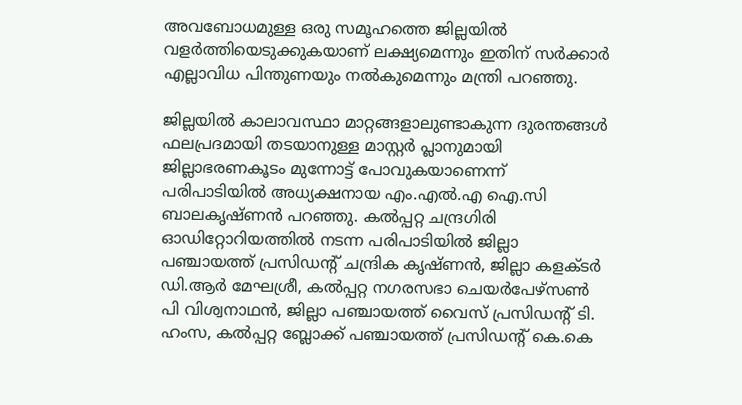അവബോധമുള്ള ഒരു സമൂഹത്തെ ജില്ലയിൽ വളർത്തിയെടുക്കുകയാണ് ലക്ഷ്യമെന്നും ഇതിന് സർക്കാർ എല്ലാവിധ പിന്തുണയും നൽകുമെന്നും മന്ത്രി പറഞ്ഞു.

ജില്ലയിൽ കാലാവസ്ഥാ മാറ്റങ്ങളാലുണ്ടാകുന്ന ദുരന്തങ്ങൾ ഫലപ്രദമായി തടയാനുള്ള മാസ്റ്റർ പ്ലാനുമായി ജില്ലാഭരണകൂടം മുന്നോട്ട് പോവുകയാണെന്ന് പരിപാടിയിൽ അധ്യക്ഷനായ എം.എൽ.എ ഐ.സി ബാലകൃഷ്ണൻ പറഞ്ഞു. കൽപ്പറ്റ ചന്ദ്രഗിരി ഓഡിറ്റോറിയത്തിൽ നടന്ന പരിപാടിയിൽ ജില്ലാ പഞ്ചായത്ത് പ്രസിഡന്റ് ചന്ദ്രിക കൃഷ്ണൻ, ജില്ലാ കളക്ടർ ഡി.ആർ മേഘശ്രീ, കൽപ്പറ്റ നഗരസഭാ ചെയർപേഴ്സൺ പി വിശ്വനാഥൻ, ജില്ലാ പഞ്ചായത്ത് വൈസ് പ്രസിഡന്റ് ടി. ഹംസ, കൽപ്പറ്റ ബ്ലോക്ക് പഞ്ചായത്ത് പ്രസിഡന്റ് കെ.കെ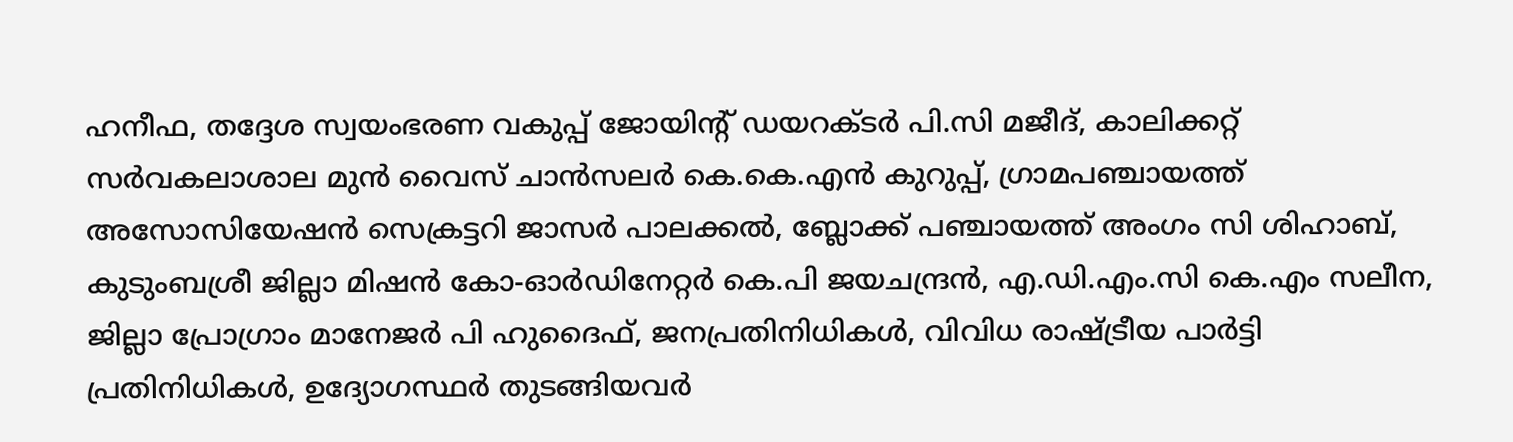ഹനീഫ, തദ്ദേശ സ്വയംഭരണ വകുപ്പ് ജോയിന്റ് ഡയറക്ടർ പി.സി മജീദ്, കാലിക്കറ്റ് സർവകലാശാല മുൻ വൈസ് ചാൻസലർ കെ.കെ.എൻ കുറുപ്പ്, ഗ്രാമപഞ്ചായത്ത് അസോസിയേഷൻ സെക്രട്ടറി ജാസർ പാലക്കൽ, ബ്ലോക്ക് പഞ്ചായത്ത് അംഗം സി ശിഹാബ്, കുടുംബശ്രീ ജില്ലാ മിഷൻ കോ-ഓർഡിനേറ്റർ കെ.പി ജയചന്ദ്രൻ, എ.ഡി.എം.സി കെ.എം സലീന, ജില്ലാ പ്രോഗ്രാം മാനേജ‌ർ പി ഹുദൈഫ്, ജനപ്രതിനിധികൾ, വിവിധ രാഷ്ട്രീയ പാർട്ടി പ്രതിനിധികൾ, ഉദ്യോഗസ്ഥർ തുടങ്ങിയവർ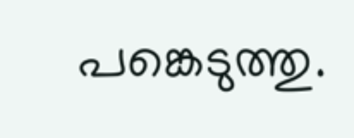പങ്കെടുത്തു.